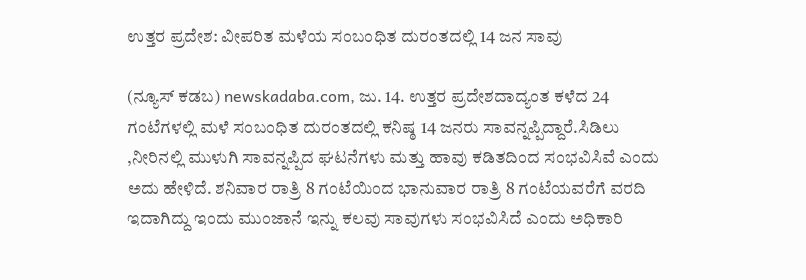ಉತ್ತರ ಪ್ರದೇಶ: ವೀಪರಿತ ಮಳೆಯ ಸಂಬಂಧಿತ ದುರಂತದಲ್ಲಿ 14 ಜನ ಸಾವು

(ನ್ಯೂಸ್ ಕಡಬ) newskadaba.com, ಜು. 14. ಉತ್ತರ ಪ್ರದೇಶದಾದ್ಯಂತ ಕಳೆದ 24 ಗಂಟೆಗಳಲ್ಲಿ ಮಳೆ ಸಂಬಂಧಿತ ದುರಂತದಲ್ಲಿ ಕನಿಷ್ಠ 14 ಜನರು ಸಾವನ್ನಪ್ಪಿದ್ದಾರೆ.ಸಿಡಿಲು ,ನೀರಿನಲ್ಲಿ ಮುಳುಗಿ ಸಾವನ್ನಪ್ಪಿದ ಘಟನೆಗಳು ಮತ್ತು ಹಾವು ಕಡಿತದಿಂದ ಸಂಭವಿಸಿವೆ ಎಂದು ಅದು ಹೇಳಿದೆ. ಶನಿವಾರ ರಾತ್ರಿ 8 ಗಂಟೆಯಿಂದ ಭಾನುವಾರ ರಾತ್ರಿ 8 ಗಂಟೆಯವರೆಗೆ ವರದಿ ಇದಾಗಿದ್ದು ಇಂದು ಮುಂಜಾನೆ ಇನ್ನು ಕಲವು ಸಾವುಗಳು ಸಂಭವಿಸಿದೆ ಎಂದು ಅಧಿಕಾರಿ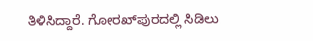ತಿಳಿಸಿದ್ದಾರೆ. ಗೋರಖ್‌ಪುರದಲ್ಲಿ ಸಿಡಿಲು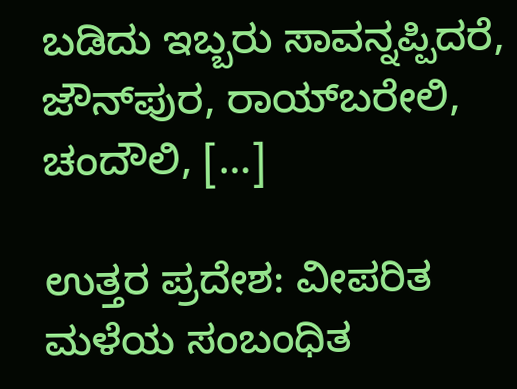ಬಡಿದು ಇಬ್ಬರು ಸಾವನ್ನಪ್ಪಿದರೆ, ಜೌನ್‌ಪುರ, ರಾಯ್‌ಬರೇಲಿ, ಚಂದೌಲಿ, […]

ಉತ್ತರ ಪ್ರದೇಶ: ವೀಪರಿತ ಮಳೆಯ ಸಂಬಂಧಿತ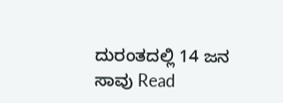ದುರಂತದಲ್ಲಿ 14 ಜನ ಸಾವು Read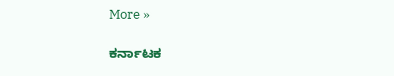More »

ಕರ್ನಾಟಕ